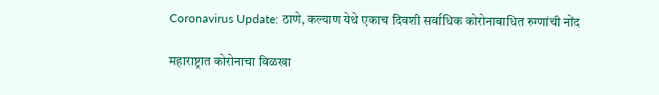Coronavirus Update: ठाणे, कल्याण येथे एकाच दिवशी सर्वाधिक कोरोनाबाधित रुग्णांची नोंद

महाराष्ट्रात कोरोनाचा विळखा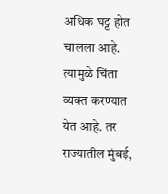अधिक घट्ट होत चालला आहे. त्यामुळे चिंता व्यक्त करण्यात येत आहे. तर राज्यातील मुंबई,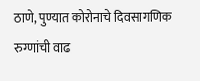ठाणे, पुण्यात कोरोनाचे दिवसागणिक रुग्णांची वाढ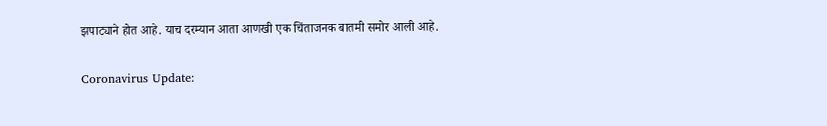झपाट्याने होत आहे. याच दरम्यान आता आणखी एक चिंताजनक बातमी समोर आली आहे.

Coronavirus Update: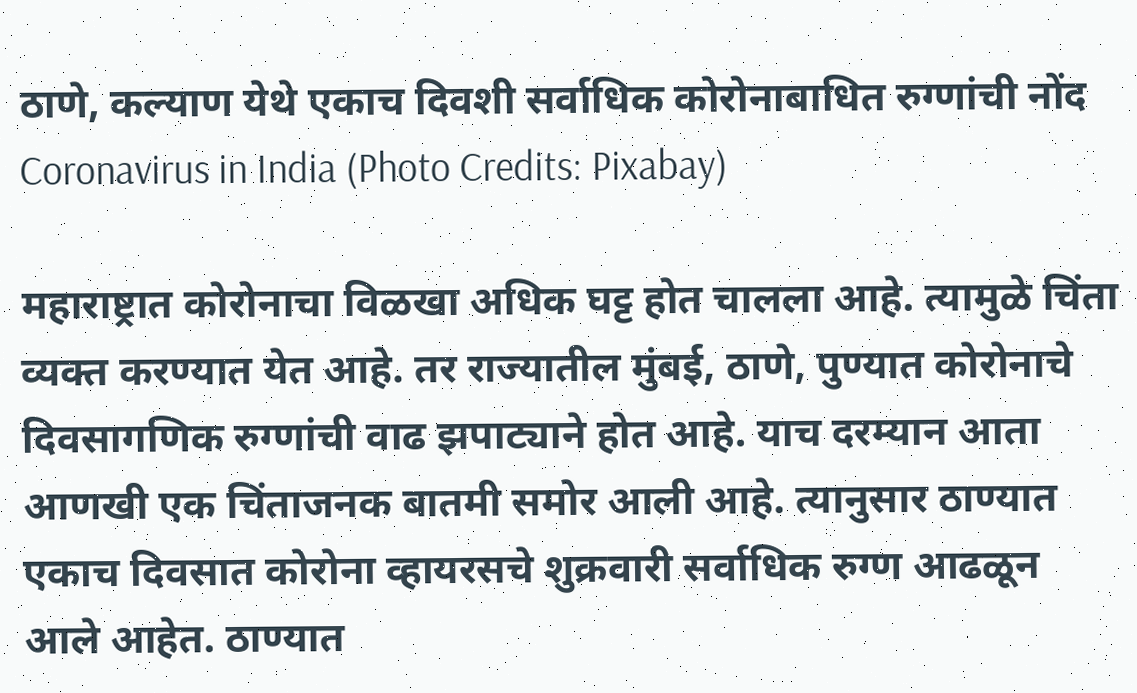ठाणे, कल्याण येथे एकाच दिवशी सर्वाधिक कोरोनाबाधित रुग्णांची नोंद
Coronavirus in India (Photo Credits: Pixabay)

महाराष्ट्रात कोरोनाचा विळखा अधिक घट्ट होत चालला आहे. त्यामुळे चिंता व्यक्त करण्यात येत आहे. तर राज्यातील मुंबई, ठाणे, पुण्यात कोरोनाचे दिवसागणिक रुग्णांची वाढ झपाट्याने होत आहे. याच दरम्यान आता आणखी एक चिंताजनक बातमी समोर आली आहे. त्यानुसार ठाण्यात एकाच दिवसात कोरोना व्हायरसचे शुक्रवारी सर्वाधिक रुग्ण आढळून आले आहेत. ठाण्यात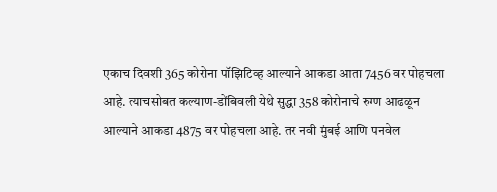एकाच दिवशी 365 कोरोना पॉझिटिव्ह आल्याने आकडा आता 7456 वर पोहचला आहे. त्याचसोबत कल्याण-डोंबिवली येथे सुद्धा 358 कोरोनाचे रुग्ण आढळून आल्याने आकडा 4875 वर पोहचला आहे. तर नवी मुंबई आणि पनवेल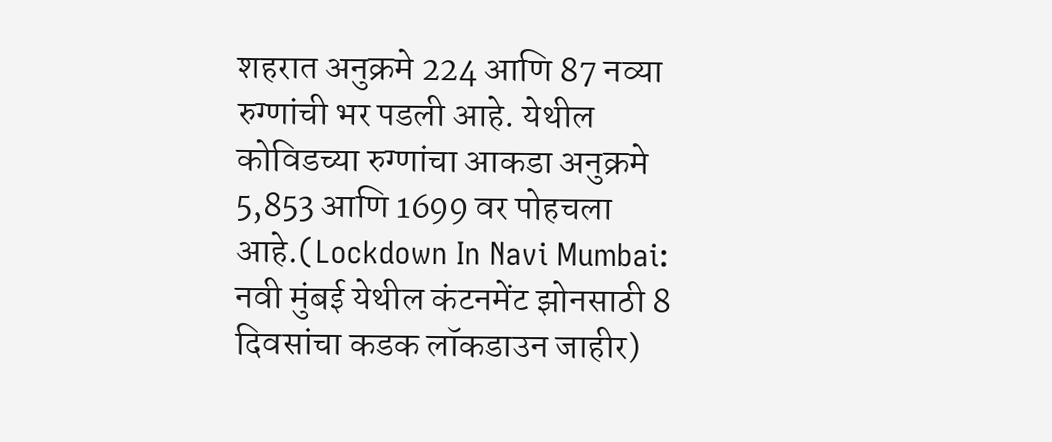शहरात अनुक्रमे 224 आणि 87 नव्या रुग्णांची भर पडली आहे. येथील कोविडच्या रुग्णांचा आकडा अनुक्रमे 5,853 आणि 1699 वर पोहचला आहे.(Lockdown In Navi Mumbai: नवी मुंबई येथील कंटनमेंट झोनसाठी 8 दिवसांचा कडक लॉकडाउन जाहीर)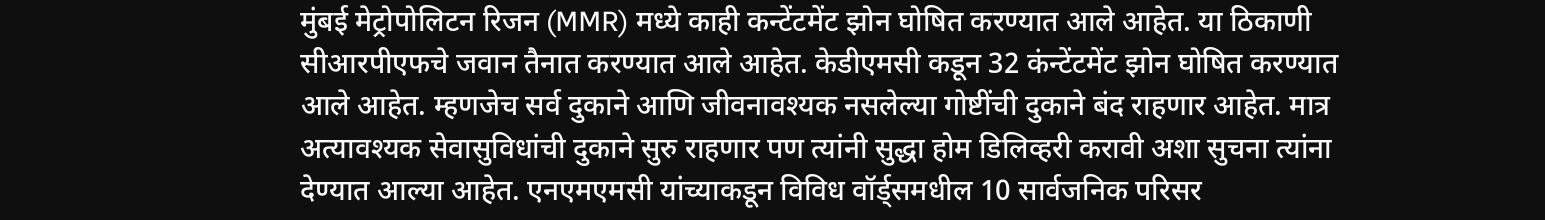मुंबई मेट्रोपोलिटन रिजन (MMR) मध्ये काही कन्टेंटमेंट झोन घोषित करण्यात आले आहेत. या ठिकाणी सीआरपीएफचे जवान तैनात करण्यात आले आहेत. केडीएमसी कडून 32 कंन्टेंटमेंट झोन घोषित करण्यात आले आहेत. म्हणजेच सर्व दुकाने आणि जीवनावश्यक नसलेल्या गोष्टींची दुकाने बंद राहणार आहेत. मात्र अत्यावश्यक सेवासुविधांची दुकाने सुरु राहणार पण त्यांनी सुद्धा होम डिलिव्हरी करावी अशा सुचना त्यांना देण्यात आल्या आहेत. एनएमएमसी यांच्याकडून विविध वॉर्ड्समधील 10 सार्वजनिक परिसर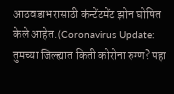आठवडाभरासाठी कंन्टेंटमेंट झोन घोषित केले आहेत.(Coronavirus Update: तुमच्या जिल्ह्यात किती कोरोना रुग्ण? पहा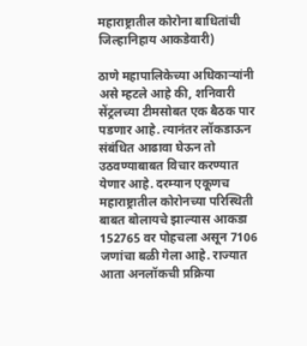महाराष्ट्रातील कोरोना बाधितांची जिल्हानिहाय आकडेवारी)

ठाणे महापालिकेच्या अधिकाऱ्यांनी असे म्हटले आहे की, शनिवारी सेंट्रलच्या टीमसोबत एक बैठक पार पडणार आहे. त्यानंतर लॉकडाऊन संबंधित आढावा घेऊन तो उठवण्याबाबत विचार करण्यात येणार आहे. दरम्यान एकूणच महाराष्ट्रातील कोरोनच्या परिस्थिती बाबत बोलायचे झाल्यास आकडा 152765 वर पोहचला असून 7106 जणांचा बळी गेला आहे. राज्यात आता अनलॉकची प्रक्रिया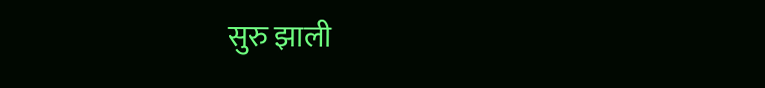सुरु झाली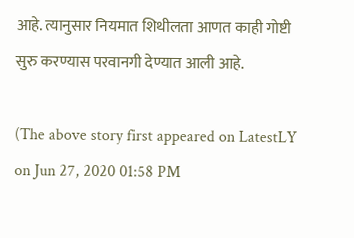आहे. त्यानुसार नियमात शिथीलता आणत काही गोष्टी सुरु करण्यास परवानगी देण्यात आली आहे.

(The above story first appeared on LatestLY on Jun 27, 2020 01:58 PM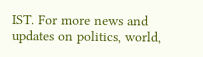IST. For more news and updates on politics, world,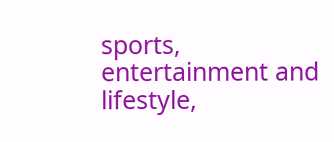sports, entertainment and lifestyle,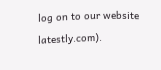log on to our website latestly.com).